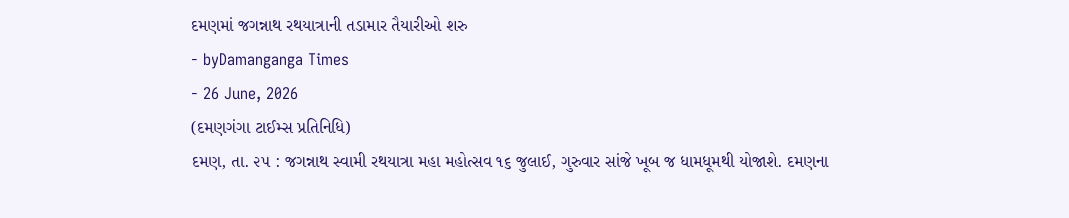દમણમાં જગન્નાથ રથયાત્રાની તડામાર તૈયારીઓ શરુ
- byDamanganga Times
- 26 June, 2026
(દમણગંગા ટાઈમ્સ પ્રતિનિધિ)
દમણ, તા. ૨૫ : જગન્નાથ સ્વામી રથયાત્રા મહા મહોત્સવ ૧૬ જુલાઈ, ગુરુવાર સાંજે ખૂબ જ ધામધૂમથી યોજાશે. દમણના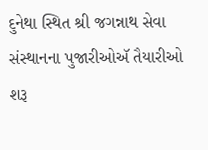દુનેથા સ્થિત શ્રી જગન્નાથ સેવા સંસ્થાનના પુજારીઓઍ તૈયારીઓ શરૂ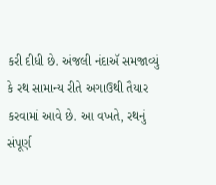કરી દીધી છે. અંજલી નંદાઍ સમજાવ્યું કે રથ સામાન્ય રીતે અગાઉથી તૈયાર કરવામાં આવે છે. આ વખતે, રથનું સંપૂર્ણ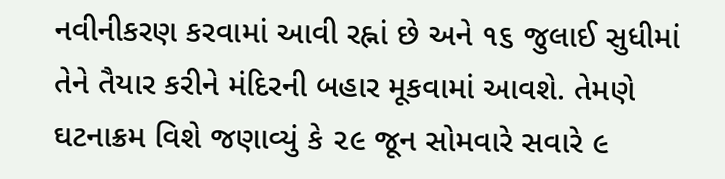નવીનીકરણ કરવામાં આવી રહ્નાં છે અને ૧૬ જુલાઈ સુધીમાં તેને તૈયાર કરીને મંદિરની બહાર મૂકવામાં આવશે. તેમણે ઘટનાક્રમ વિશે જણાવ્યું કે ૨૯ જૂન સોમવારે સવારે ૯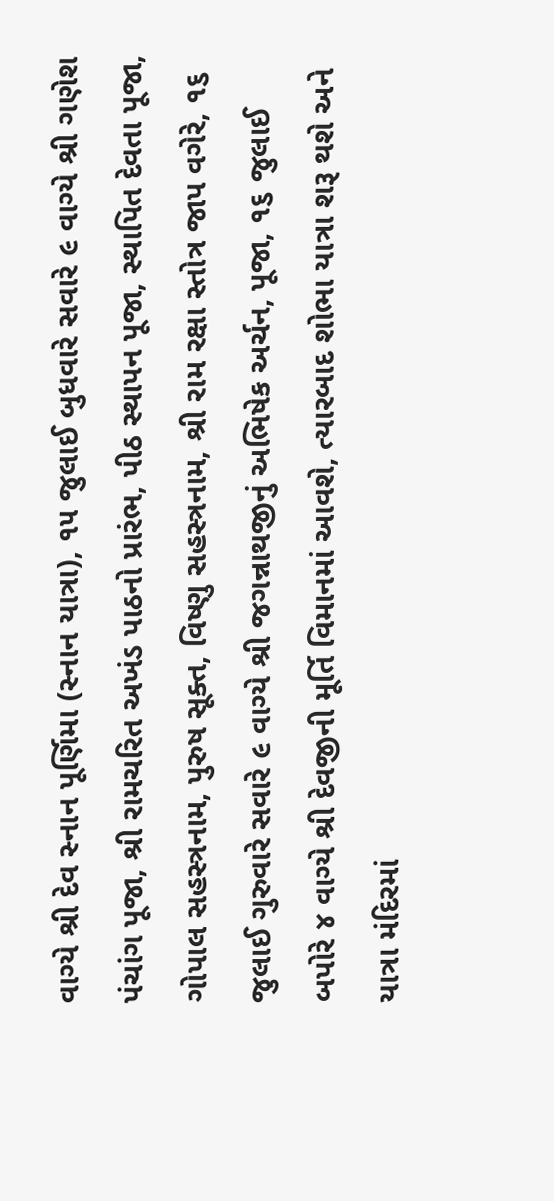વાગ્યે શ્રી દેવ સ્નાન પૂર્ણિમા (સ્નાન યાત્રા), ૧૫ જુલાઈ બુધવારે સવારે ૯ વાગ્યે શ્રી ગણેશ પંચાંગ પૂજા, શ્રી રામચરિત અખંડ પાઠનો પ્રારંભ, પીઠ સ્થાપન પૂજા, સ્થાપિત દેવતા પૂજા, ગોપાલ સહસ્ત્રનામ, પુરુષ સૂક્ત, વિષ્ણુ સહસ્ત્રનામ, શ્રી રામ રક્ષા સ્તોત્ર જાપ વગેરે, ૧૬ જુલાઈ ગુરુવારે સવારે ૯ વાગ્યે શ્રી જગન્નાથજીનું અભિષેક અર્ચન, પૂજા, ૧૬ જુલાઈ બપોરે ૪ વાગ્યે શ્રી દેવજીની મૂર્તિ વિમાનમાં આવશે, ત્યારબાદ શોભા યાત્રા શરૂ થશે અને યાત્રા મંદિરમાં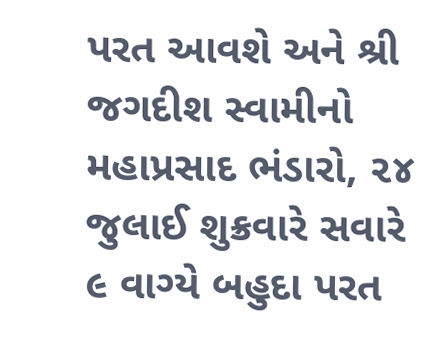પરત આવશે અને શ્રી જગદીશ સ્વામીનો મહાપ્રસાદ ભંડારો, ૨૪ જુલાઈ શુક્રવારે સવારે ૯ વાગ્યે બહુદા પરત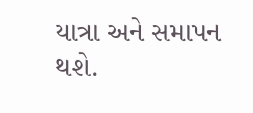યાત્રા અને સમાપન થશે.